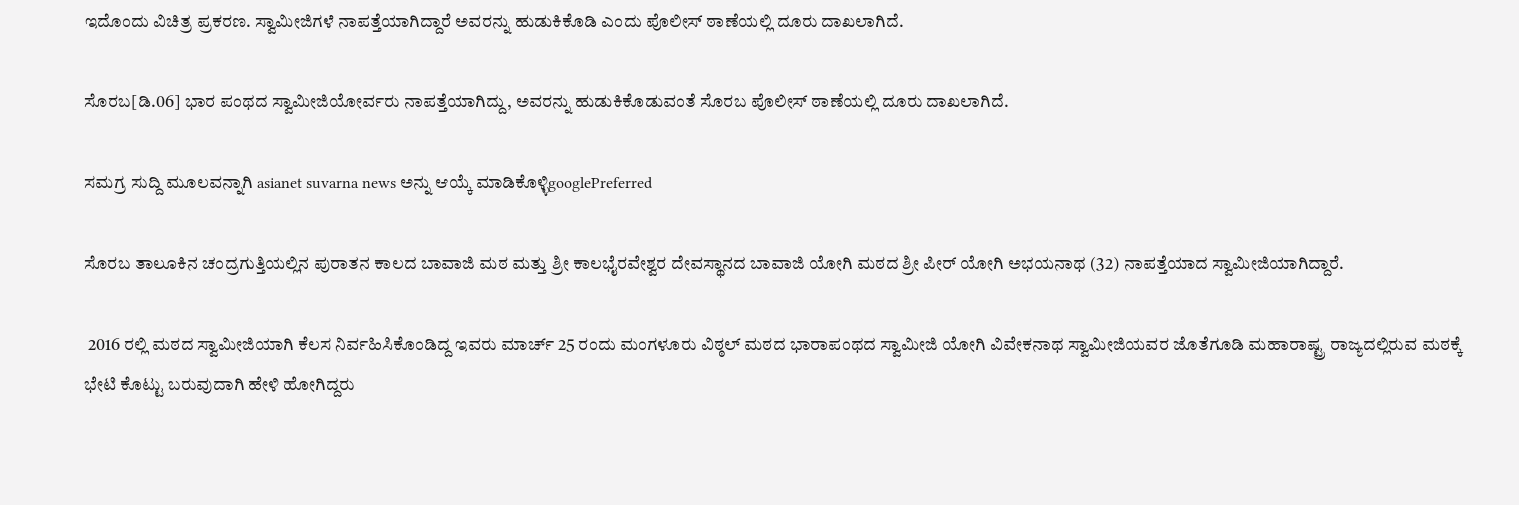ಇದೊಂದು ವಿಚಿತ್ರ ಪ್ರಕರಣ. ಸ್ವಾಮೀಜಿಗಳೆ ನಾಪತ್ತೆಯಾಗಿದ್ದಾರೆ ಅವರನ್ನು ಹುಡುಕಿಕೊಡಿ ಎಂದು ಪೊಲೀಸ್ ಠಾಣೆಯಲ್ಲಿ ದೂರು ದಾಖಲಾಗಿದೆ.

ಸೊರಬ[ಡಿ.06] ಭಾರ ಪಂಥದ ಸ್ವಾಮೀಜಿಯೋರ್ವರು ನಾಪತ್ತೆಯಾಗಿದ್ದು, ಅವರನ್ನು ಹುಡುಕಿಕೊಡುವಂತೆ ಸೊರಬ ಪೊಲೀಸ್ ಠಾಣೆಯಲ್ಲಿ ದೂರು ದಾಖಲಾಗಿದೆ.

ಸಮಗ್ರ ಸುದ್ದಿ ಮೂಲವನ್ನಾಗಿ asianet suvarna news ಅನ್ನು ಆಯ್ಕೆ ಮಾಡಿಕೊಳ್ಳಿgooglePreferred

ಸೊರಬ ತಾಲೂಕಿನ ಚಂದ್ರಗುತ್ತಿಯಲ್ಲಿನ ಪುರಾತನ ಕಾಲದ ಬಾವಾಜಿ ಮಠ ಮತ್ತು ಶ್ರೀ ಕಾಲಭೈರವೇಶ್ವರ ದೇವಸ್ಥಾನದ ಬಾವಾಜಿ ಯೋಗಿ ಮಠದ ಶ್ರೀ ಪೀರ್ ಯೋಗಿ ಅಭಯನಾಥ (32) ನಾಪತ್ತೆಯಾದ ಸ್ವಾಮೀಜಿಯಾಗಿದ್ದಾರೆ.

 2016 ರಲ್ಲಿ ಮಠದ ಸ್ವಾಮೀಜಿಯಾಗಿ ಕೆಲಸ ನಿರ್ವಹಿಸಿಕೊಂಡಿದ್ದ ಇವರು ಮಾರ್ಚ್ 25 ರಂದು ಮಂಗಳೂರು ವಿಠ್ಠಲ್ ಮಠದ ಭಾರಾಪಂಥದ ಸ್ವಾಮೀಜಿ ಯೋಗಿ ವಿವೇಕನಾಥ ಸ್ವಾಮೀಜಿಯವರ ಜೊತೆಗೂಡಿ ಮಹಾರಾಷ್ಟ್ರ ರಾಜ್ಯದಲ್ಲಿರುವ ಮಠಕ್ಕೆ ಭೇಟಿ ಕೊಟ್ಟು ಬರುವುದಾಗಿ ಹೇಳಿ ಹೋಗಿದ್ದರು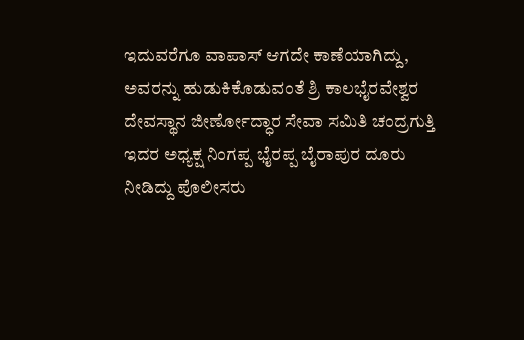ಇದುವರೆಗೂ ವಾಪಾಸ್ ಆಗದೇ ಕಾಣೆಯಾಗಿದ್ದು, ಅವರನ್ನು ಹುಡುಕಿಕೊಡುವಂತೆ ಶ್ರಿ ಕಾಲಭೈರವೇಶ್ವರ ದೇವಸ್ಥಾನ ಜೀರ್ಣೋದ್ಧಾರ ಸೇವಾ ಸಮಿತಿ ಚಂದ್ರಗುತ್ತಿ ಇದರ ಅಧ್ಯಕ್ಷ ನಿಂಗಪ್ಪ ಭೈರಪ್ಪ ಬೈರಾಪುರ ದೂರು ನೀಡಿದ್ದು ಪೊಲೀಸರು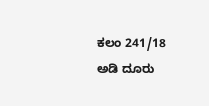ಕಲಂ 241/18 ಅಡಿ ದೂರು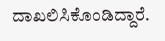ದಾಖಲಿಸಿಕೊಂಡಿದ್ದಾರೆ.